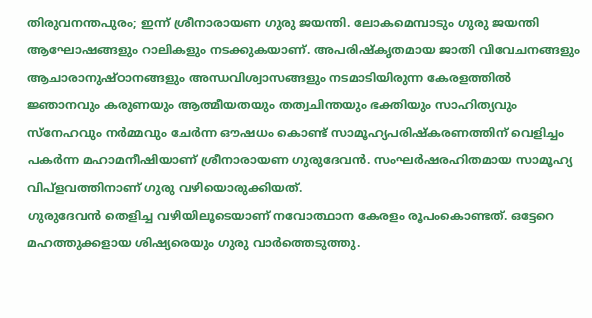തിരുവനന്തപുരം; ഇന്ന് ശ്രീനാരായണ ഗുരു ജയന്തി. ലോകമെമ്പാടും ഗുരു ജയന്തി ആഘോഷങ്ങളും റാലികളും നടക്കുകയാണ്. അപരിഷ്കൃതമായ ജാതി വിവേചനങ്ങളും ആചാരാനുഷ്ഠാനങ്ങളും അന്ധവിശ്വാസങ്ങളും നടമാടിയിരുന്ന കേരളത്തിൽ ജ്ഞാനവും കരുണയും ആത്മീയതയും തത്വചിന്തയും ഭക്തിയും സാഹിത്യവും സ്നേഹവും നർമ്മവും ചേർന്ന ഔഷധം കൊണ്ട് സാമൂഹ്യപരിഷ്കരണത്തിന് വെളിച്ചം പകർന്ന മഹാമനീഷിയാണ് ശ്രീനാരായണ ഗുരുദേവൻ. സംഘർഷരഹിതമായ സാമൂഹ്യ വിപ്ളവത്തിനാണ് ഗുരു വഴിയൊരുക്കിയത്.
ഗുരുദേവൻ തെളിച്ച വഴിയിലൂടെയാണ് നവോത്ഥാന കേരളം രൂപംകൊണ്ടത്. ഒട്ടേറെ മഹത്തുക്കളായ ശിഷ്യരെയും ഗുരു വാർത്തെടുത്തു.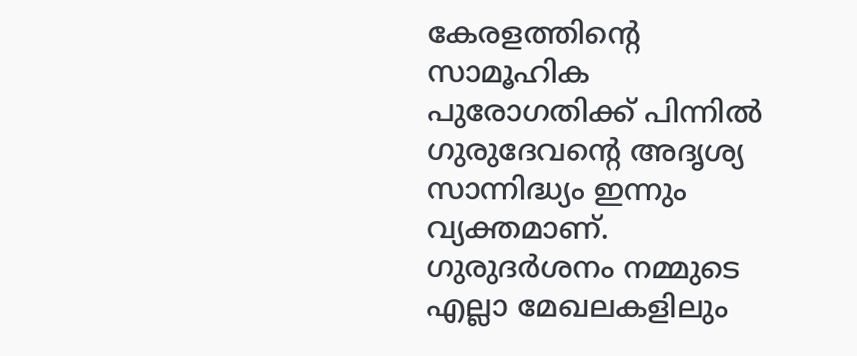കേരളത്തിന്റെ സാമൂഹിക പുരോഗതിക്ക് പിന്നിൽ ഗുരുദേവന്റെ അദൃശ്യ സാന്നിദ്ധ്യം ഇന്നും വ്യക്തമാണ്. ഗുരുദർശനം നമ്മുടെ എല്ലാ മേഖലകളിലും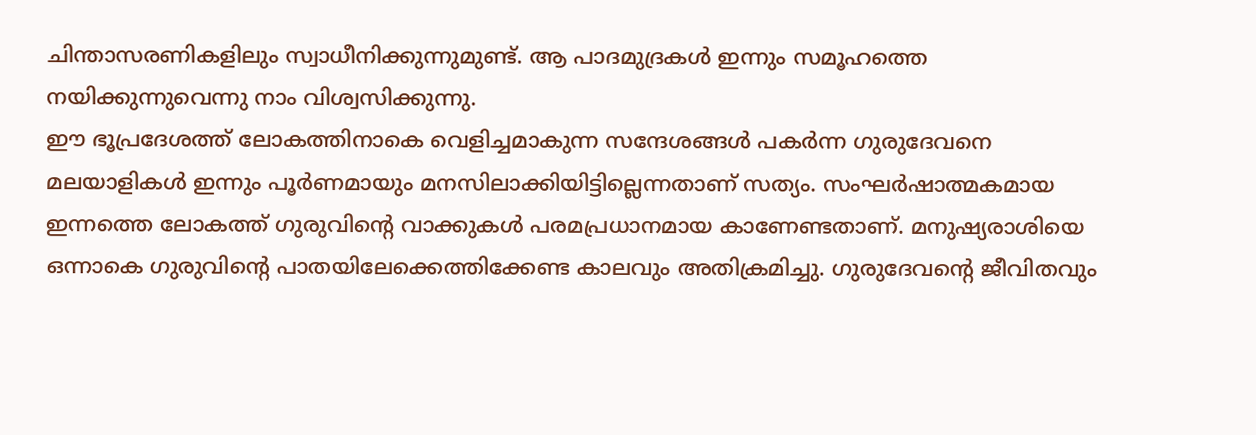ചിന്താസരണികളിലും സ്വാധീനിക്കുന്നുമുണ്ട്. ആ പാദമുദ്രകൾ ഇന്നും സമൂഹത്തെ നയിക്കുന്നുവെന്നു നാം വിശ്വസിക്കുന്നു.
ഈ ഭൂപ്രദേശത്ത് ലോകത്തിനാകെ വെളിച്ചമാകുന്ന സന്ദേശങ്ങൾ പകർന്ന ഗുരുദേവനെ മലയാളികൾ ഇന്നും പൂർണമായും മനസിലാക്കിയിട്ടില്ലെന്നതാണ് സത്യം. സംഘർഷാത്മകമായ ഇന്നത്തെ ലോകത്ത് ഗുരുവിന്റെ വാക്കുകൾ പരമപ്രധാനമായ കാണേണ്ടതാണ്. മനുഷ്യരാശിയെ ഒന്നാകെ ഗുരുവിന്റെ പാതയിലേക്കെത്തിക്കേണ്ട കാലവും അതിക്രമിച്ചു. ഗുരുദേവന്റെ ജീവിതവും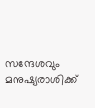സന്ദേശവും മനുഷ്യരാശിക്ക്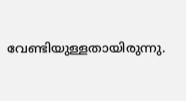വേണ്ടിയുള്ളതായിരുന്നു.